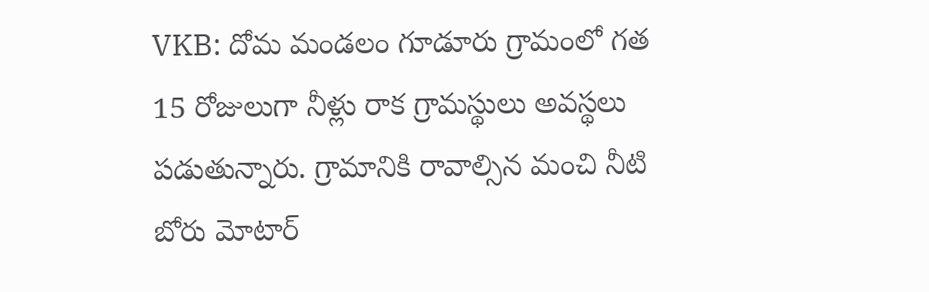VKB: దోమ మండలం గూడూరు గ్రామంలో గత 15 రోజులుగా నీళ్లు రాక గ్రామస్థులు అవస్థలు పడుతున్నారు. గ్రామానికి రావాల్సిన మంచి నీటి బోరు మోటార్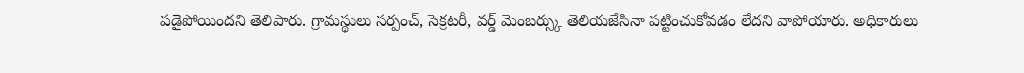పడైపోయిందని తెలిపారు. గ్రామస్థులు సర్పంచ్, సెక్రటరీ, వర్డ్ మెంబర్స్కు తెలియజేసినా పట్టించుకోవడం లేదని వాపోయారు. అధికారులు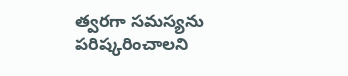త్వరగా సమస్యను పరిష్కరించాలని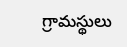గ్రామస్థులు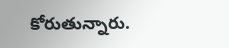కోరుతున్నారు.